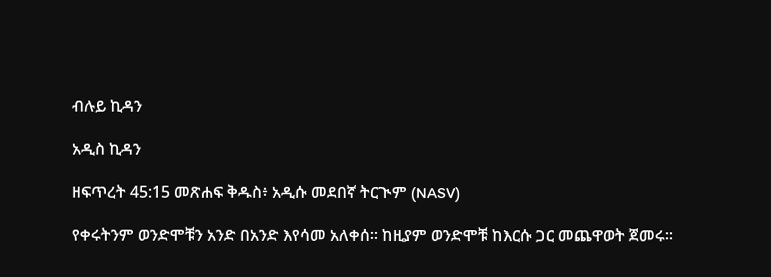ብሉይ ኪዳን

አዲስ ኪዳን

ዘፍጥረት 45:15 መጽሐፍ ቅዱስ፥ አዲሱ መደበኛ ትርጒም (NASV)

የቀሩትንም ወንድሞቹን አንድ በአንድ እየሳመ አለቀሰ። ከዚያም ወንድሞቹ ከእርሱ ጋር መጨዋወት ጀመሩ።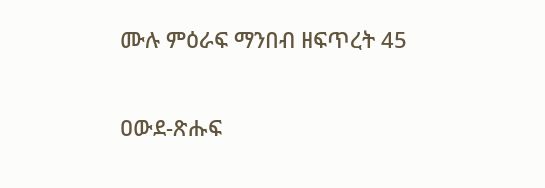ሙሉ ምዕራፍ ማንበብ ዘፍጥረት 45

ዐውደ-ጽሑፍ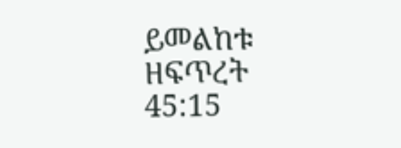ይመልከቱ ዘፍጥረት 45:15